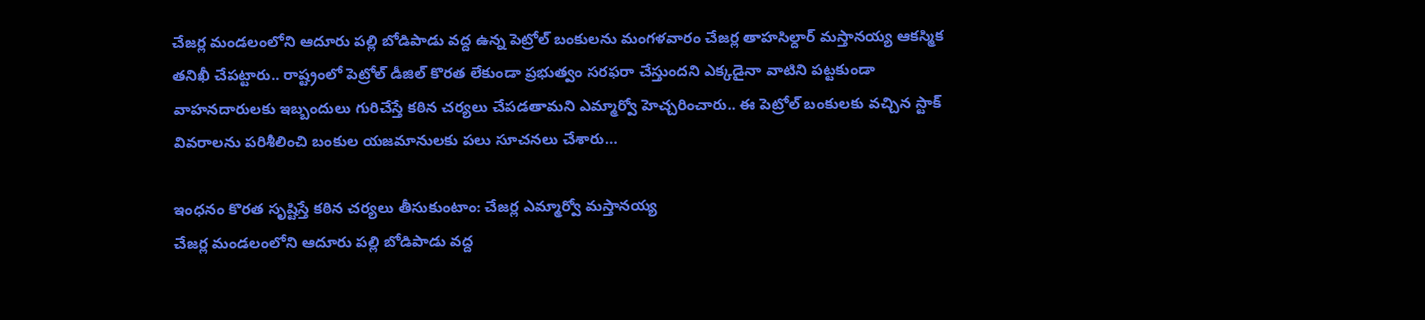చేజర్ల మండలంలోని ఆదూరు పల్లి బోడిపాడు వద్ద ఉన్న పెట్రోల్ బంకులను మంగళవారం చేజర్ల తాహసిల్దార్ మస్తానయ్య ఆకస్మిక తనిఖీ చేపట్టారు.. రాష్ట్రంలో పెట్రోల్ డీజిల్ కొరత లేకుండా ప్రభుత్వం సరఫరా చేస్తుందని ఎక్కడైనా వాటిని పట్టకుండా వాహనదారులకు ఇబ్బందులు గురిచేస్తే కఠిన చర్యలు చేపడతామని ఎమ్మార్వో హెచ్చరించారు.. ఈ పెట్రోల్ బంకులకు వచ్చిన స్టాక్ వివరాలను పరిశీలించి బంకుల యజమానులకు పలు సూచనలు చేశారు…

ఇంధనం కొరత సృష్టిస్తే కఠిన చర్యలు తీసుకుంటాం: చేజర్ల ఎమ్మార్వో మస్తానయ్య
చేజర్ల మండలంలోని ఆదూరు పల్లి బోడిపాడు వద్ద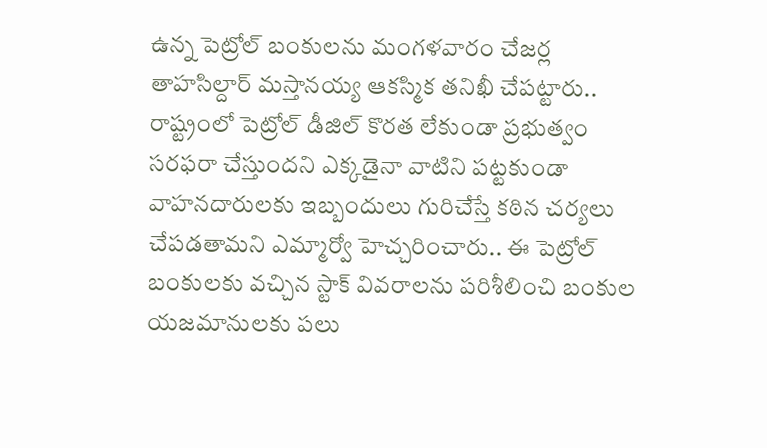ఉన్న పెట్రోల్ బంకులను మంగళవారం చేజర్ల తాహసిల్దార్ మస్తానయ్య ఆకస్మిక తనిఖీ చేపట్టారు.. రాష్ట్రంలో పెట్రోల్ డీజిల్ కొరత లేకుండా ప్రభుత్వం సరఫరా చేస్తుందని ఎక్కడైనా వాటిని పట్టకుండా వాహనదారులకు ఇబ్బందులు గురిచేస్తే కఠిన చర్యలు చేపడతామని ఎమ్మార్వో హెచ్చరించారు.. ఈ పెట్రోల్ బంకులకు వచ్చిన స్టాక్ వివరాలను పరిశీలించి బంకుల యజమానులకు పలు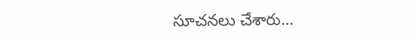సూచనలు చేశారు…